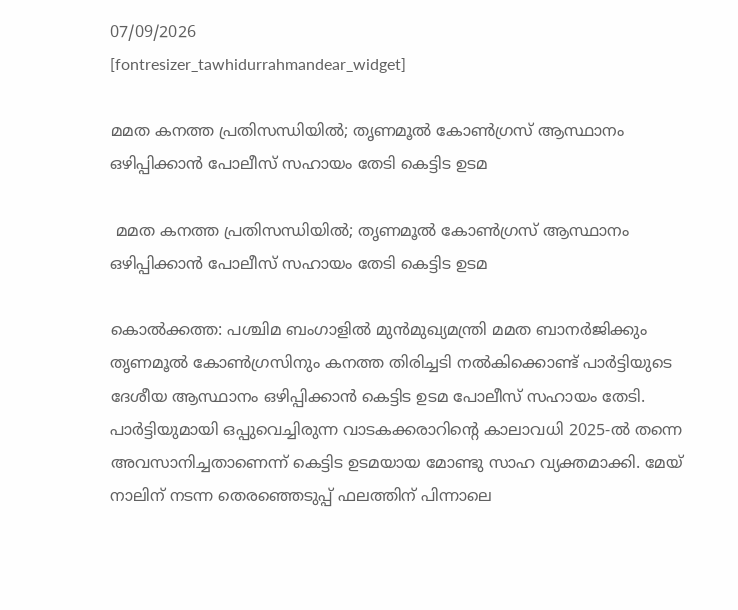07/09/2026
[fontresizer_tawhidurrahmandear_widget]

മമത കനത്ത പ്രതിസന്ധിയിൽ; തൃണമൂൽ കോൺഗ്രസ് ആസ്ഥാനം ഒഴിപ്പിക്കാൻ പോലീസ് സഹായം തേടി കെട്ടിട ഉടമ

 മമത കനത്ത പ്രതിസന്ധിയിൽ; തൃണമൂൽ കോൺഗ്രസ് ആസ്ഥാനം ഒഴിപ്പിക്കാൻ പോലീസ് സഹായം തേടി കെട്ടിട ഉടമ

കൊൽക്കത്ത: പശ്ചിമ ബംഗാളിൽ മുൻമുഖ്യമന്ത്രി മമത ബാനർജിക്കും തൃണമൂൽ കോൺഗ്രസിനും കനത്ത തിരിച്ചടി നൽകിക്കൊണ്ട് പാർട്ടിയുടെ ദേശീയ ആസ്ഥാനം ഒഴിപ്പിക്കാൻ കെട്ടിട ഉടമ പോലീസ് സഹായം തേടി. പാർട്ടിയുമായി ഒപ്പുവെച്ചിരുന്ന വാടകക്കരാറിന്റെ കാലാവധി 2025-ൽ തന്നെ അവസാനിച്ചതാണെന്ന് കെട്ടിട ഉടമയായ മോണ്ടു സാഹ വ്യക്തമാക്കി. മേയ് നാലിന് നടന്ന തെരഞ്ഞെടുപ്പ് ഫലത്തിന് പിന്നാലെ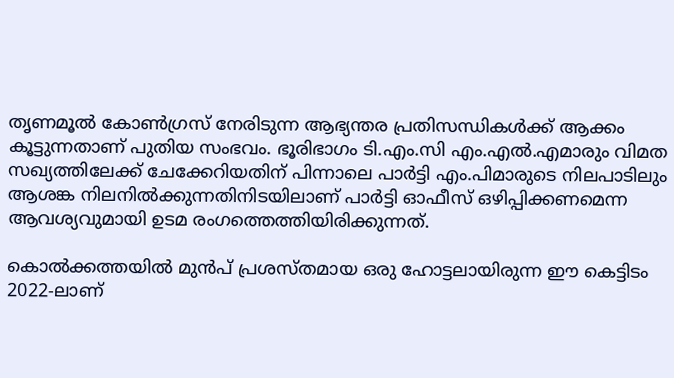തൃണമൂൽ കോൺഗ്രസ് നേരിടുന്ന ആഭ്യന്തര പ്രതിസന്ധികൾക്ക് ആക്കം കൂട്ടുന്നതാണ് പുതിയ സംഭവം. ഭൂരിഭാഗം ടി.എം.സി എം.എൽ.എമാരും വിമത സഖ്യത്തിലേക്ക് ചേക്കേറിയതിന് പിന്നാലെ പാർട്ടി എം.പിമാരുടെ നിലപാടിലും ആശങ്ക നിലനിൽക്കുന്നതിനിടയിലാണ് പാർട്ടി ഓഫീസ് ഒഴിപ്പിക്കണമെന്ന ആവശ്യവുമായി ഉടമ രംഗത്തെത്തിയിരിക്കുന്നത്.

കൊൽക്കത്തയിൽ മുൻപ് പ്രശസ്തമായ ഒരു ഹോട്ടലായിരുന്ന ഈ കെട്ടിടം 2022-ലാണ്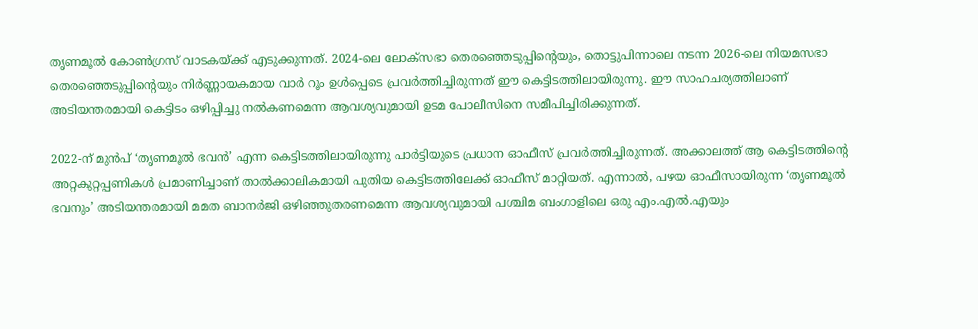തൃണമൂൽ കോൺഗ്രസ് വാടകയ്ക്ക് എടുക്കുന്നത്. 2024-ലെ ലോക്‌സഭാ തെരഞ്ഞെടുപ്പിന്റെയും, തൊട്ടുപിന്നാലെ നടന്ന 2026-ലെ നിയമസഭാ തെരഞ്ഞെടുപ്പിന്റെയും നിർണ്ണായകമായ വാർ റൂം ഉൾപ്പെടെ പ്രവർത്തിച്ചിരുന്നത് ഈ കെട്ടിടത്തിലായിരുന്നു. ഈ സാഹചര്യത്തിലാണ് അടിയന്തരമായി കെട്ടിടം ഒഴിപ്പിച്ചു നൽകണമെന്ന ആവശ്യവുമായി ഉടമ പോലീസിനെ സമീപിച്ചിരിക്കുന്നത്.

2022-ന് മുൻപ് ‘തൃണമൂൽ ഭവൻ’ എന്ന കെട്ടിടത്തിലായിരുന്നു പാർട്ടിയുടെ പ്രധാന ഓഫീസ് പ്രവർത്തിച്ചിരുന്നത്. അക്കാലത്ത് ആ കെട്ടിടത്തിന്റെ അറ്റകുറ്റപ്പണികൾ പ്രമാണിച്ചാണ് താൽക്കാലികമായി പുതിയ കെട്ടിടത്തിലേക്ക് ഓഫീസ് മാറ്റിയത്. എന്നാൽ, പഴയ ഓഫീസായിരുന്ന ‘തൃണമൂൽ ഭവനും’ അടിയന്തരമായി മമത ബാനർജി ഒഴിഞ്ഞുതരണമെന്ന ആവശ്യവുമായി പശ്ചിമ ബംഗാളിലെ ഒരു എം.എൽ.എയും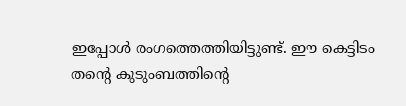ഇപ്പോൾ രംഗത്തെത്തിയിട്ടുണ്ട്. ഈ കെട്ടിടം തന്റെ കുടുംബത്തിന്റെ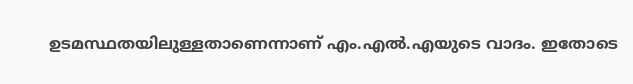ഉടമസ്ഥതയിലുള്ളതാണെന്നാണ് എം.എൽ.എയുടെ വാദം. ഇതോടെ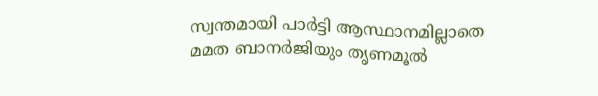സ്വന്തമായി പാർട്ടി ആസ്ഥാനമില്ലാതെ മമത ബാനർജിയും തൃണമൂൽ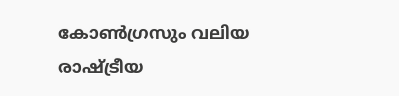കോൺഗ്രസും വലിയ രാഷ്ട്രീയ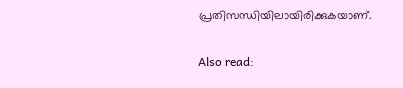പ്രതിസന്ധിയിലായിരിക്കുകയാണ്.

Also read: